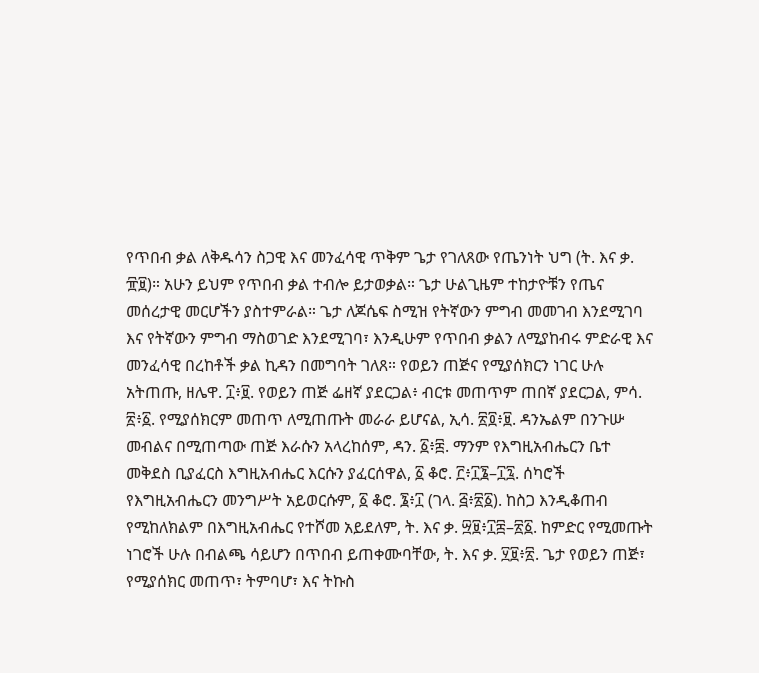የጥበብ ቃል ለቅዱሳን ስጋዊ እና መንፈሳዊ ጥቅም ጌታ የገለጸው የጤንነት ህግ (ት. እና ቃ. ፹፱)። አሁን ይህም የጥበብ ቃል ተብሎ ይታወቃል። ጌታ ሁልጊዜም ተከታዮቹን የጤና መሰረታዊ መርሆችን ያስተምራል። ጌታ ለጆሴፍ ስሚዝ የትኛውን ምግብ መመገብ እንደሚገባ እና የትኛውን ምግብ ማስወገድ እንደሚገባ፣ እንዲሁም የጥበብ ቃልን ለሚያከብሩ ምድራዊ እና መንፈሳዊ በረከቶች ቃል ኪዳን በመግባት ገለጸ። የወይን ጠጅና የሚያሰክርን ነገር ሁሉ አትጠጡ, ዘሌዋ. ፲፥፱. የወይን ጠጅ ፌዘኛ ያደርጋል፥ ብርቱ መጠጥም ጠበኛ ያደርጋል, ምሳ. ፳፥፩. የሚያሰክርም መጠጥ ለሚጠጡት መራራ ይሆናል, ኢሳ. ፳፬፥፱. ዳንኤልም በንጉሡ መብልና በሚጠጣው ጠጅ እራሱን አላረከሰም, ዳን. ፩፥፰. ማንም የእግዚአብሔርን ቤተ መቅደስ ቢያፈርስ እግዚአብሔር እርሱን ያፈርሰዋል, ፩ ቆሮ. ፫፥፲፮–፲፯. ሰካሮች የእግዚአብሔርን መንግሥት አይወርሱም, ፩ ቆሮ. ፮፥፲ (ገላ. ፭፥፳፩). ከስጋ እንዲቆጠብ የሚከለክልም በእግዚአብሔር የተሾመ አይደለም, ት. እና ቃ. ፵፱፥፲፰–፳፩. ከምድር የሚመጡት ነገሮች ሁሉ በብልጫ ሳይሆን በጥበብ ይጠቀሙባቸው, ት. እና ቃ. ፶፱፥፳. ጌታ የወይን ጠጅ፣ የሚያሰክር መጠጥ፣ ትምባሆ፣ እና ትኩስ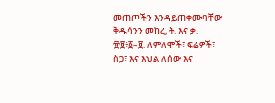መጠጦችን እንዳይጠቀሙባቸው ቅዱሳንን መከረ, ት. እና ቃ. ፹፱፥፩–፱. ለምለሞች፣ ፍሬዎች፣ ስጋ፣ እና እህል ለሰው እና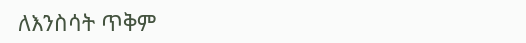ለእንስሳት ጥቅም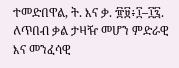ተመድበዋል, ት. እና ቃ. ፹፱፥፲–፲፯. ለጥበብ ቃል ታዛዥ መሆን ምድራዊ እና መንፈሳዊ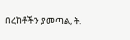በረከቶችን ያመጣል, ት.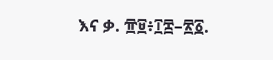እና ቃ. ፹፱፥፲፰–፳፩.